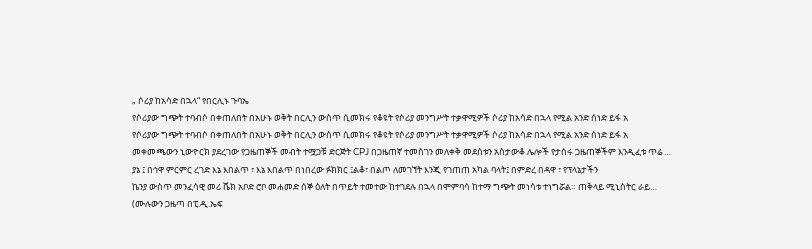„ ሶሪያ ከአሳድ በኋላ“ የበርሊኑ ጉባኤ
የሶሪያው ግጭት ተባብሶ በቀጠለበት በአሁኑ ወቅት በርሊን ውስጥ ሲመክሩ የቆዩት የሶሪያ መንግሥት ተቃዋሚዎች ሶሪያ ከአሳድ በኋላ የሚል አንድ ሰነድ ይፋ አ
የሶሪያው ግጭት ተባብሶ በቀጠለበት በአሁኑ ወቅት በርሊን ውስጥ ሲመክሩ የቆዩት የሶሪያ መንግሥት ተቃዋሚዎች ሶሪያ ከአሳድ በኋላ የሚል አንድ ሰነድ ይፋ አ
መቀመጫውን ኒውዮርክ ያደረገው የጋዜጠኞች መብት ተሟጋቹ ድርጅት CPJ በጋዜጠኛ ተመስገን መለቀቅ መደሰቱን አስታውቆ ሌሎች የታሰሩ ጋዜጠኞችም እንዲፈቱ ጥሬ …
ያኔ ፤ በኅዋ ምርምር ረገድ እኔ እበልጥ ፣ እኔ እበልጥ በነበረው ፉክክር ፤ልቆ፣ በልጦ ለመገኘት እንጂ የገጠጠ አካል ባላት፤ በምድረ በዳዋ ፣ የፕላኔታችን
ኬንያ ውስጥ መንፈሳዊ መሪ ሼክ አቦድ ሮቦ መሐመድ ሰኞ ዕለት በጥይት ተመተው ከተገደሉ በኋላ በሞምባሳ ከተማ ግጭት መነሳቱ ተነግሯል። ጠቅላይ ሚኒስትር ራይ…
(ሙሉውን ጋዜጣ በፒ.ዲ.ኤፍ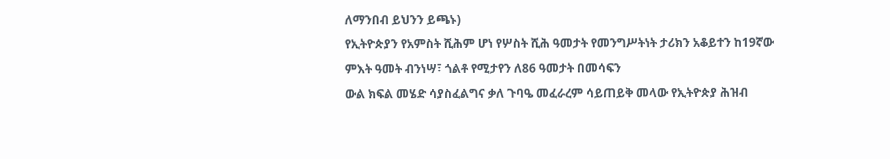ለማንበብ ይህንን ይጫኑ)
የኢትዮጵያን የአምስት ሺሕም ሆነ የሦስት ሺሕ ዓመታት የመንግሥትነት ታሪክን አቆይተን ከ19ኛው ምእት ዓመት ብንነሣ፣ ጎልቶ የሚታየን ለ86 ዓመታት በመሳፍን
ውል ክፍል መሄድ ሳያስፈልግና ቃለ ጉባዔ መፈራረም ሳይጠይቅ መላው የኢትዮጵያ ሕዝብ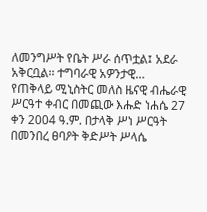ለመንግሥት የቤት ሥራ ሰጥቷል፤ አደራ አቅርቧል፡፡ ተግባራዊ አዎንታዊ…
የጠቅላይ ሚኒስትር መለስ ዜናዊ ብሔራዊ ሥርዓተ ቀብር በመጪው እሑድ ነሐሴ 27 ቀን 2004 ዓ.ም. በታላቅ ሥነ ሥርዓት በመንበረ ፀባዖት ቅድሥት ሥላሴ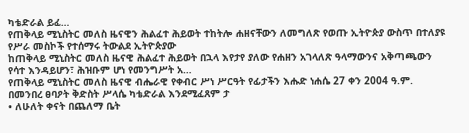ካቴድራል ይፈ…
የጠቅላይ ሚኒስትር መለስ ዜናዊን ሕልፈተ ሕይወት ተከትሎ ሐዘናቸውን ለመግለጽ የወጡ ኢትዮጵያ ውስጥ በተለያዩ የሥራ መስኮች የተሰማሩ ትውልደ ኢትዮጵያው
ከጠቅላይ ሚኒስትር መለስ ዜናዊ ሕልፈተ ሕይወት በኋላ እየታየ ያለው የሐዘን አገላለጽ ዓላማውንና አቅጣጫውን የሳተ እንዳይሆን፣ ሕዝቡም ሆነ የመንግሥት አ…
የጠቅላይ ሚኒስትር መለስ ዜናዊ ብሔራዊ የቀብር ሥነ ሥርዓት የፊታችን እሑድ ነሐሴ 27 ቀን 2004 ዓ.ም. በመንበረ ፀባዖት ቅድስት ሥላሴ ካቴድራል እንደሚፈጸም ታ
• ለሁለት ቀናት በጨለማ ቤት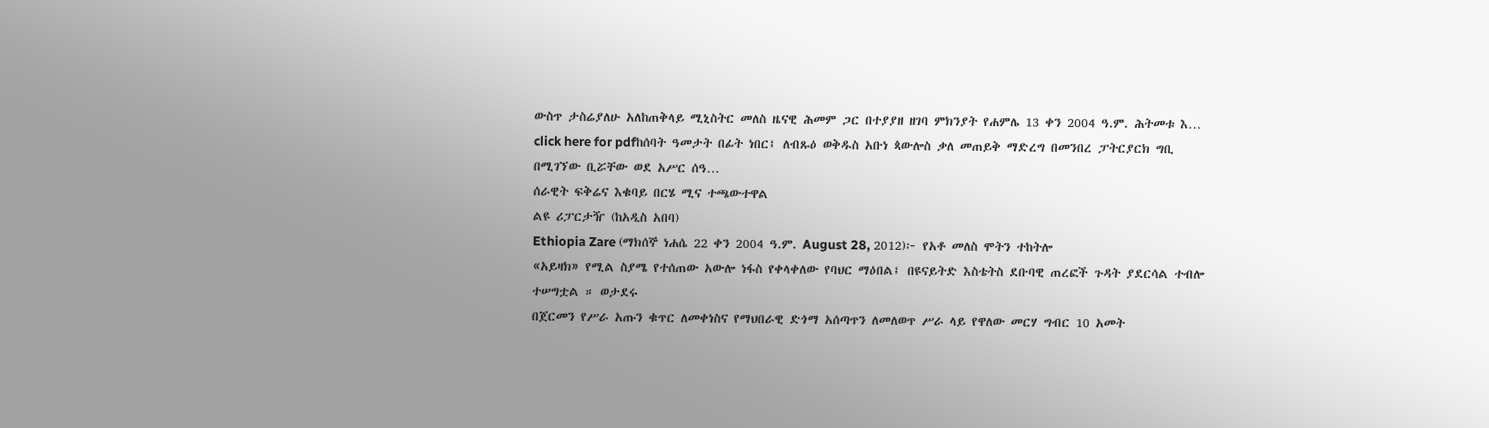ውስጥ ታስሬያለሁ አለከጠቅላይ ሚኒስትር መለስ ዜናዊ ሕመም ጋር በተያያዘ ዘገባ ምክንያት የሐምሌ 13 ቀን 2004 ዓ.ም. ሕትመቱ እ…
click here for pdfከሰባት ዓመታት በፊት ነበር፤ ለብጹዕ ወቅዱስ አቡነ ጳውሎስ ቃለ መጠይቅ ማድረግ በመንበረ ፓትርያርክ ግቢ በሚገኘው ቢሯቸው ወደ አሥር ሰዓ…
ሰራዊት ፍቅሬና እቁባይ በርሄ ሚና ተጫውተዋል
ልዩ ሪፓርታዥ (ከአዲስ አበባ)
Ethiopia Zare (ማክሰኞ ነሐሴ 22 ቀን 2004 ዓ.ም. August 28, 2012)፦ የአቶ መለስ ሞትን ተከትሎ
«አይዛክ» የሚል ስያሜ የተሰጠው አውሎ ነፋስ የቀላቀለው የባህር ማዕበል፤ በዩናይትድ እስቴትስ ደቡባዊ ጠረፎች ጉዳት ያደርሳል ተብሎ ተሠግቷል ። ወታደሩ
በጀርመን የሥራ አጡን ቁጥር ለመቀነስና የማህበራዊ ድጎማ አሰጣጥን ለመለወጥ ሥራ ላይ የዋለው መርሃ ግብር 10 አመት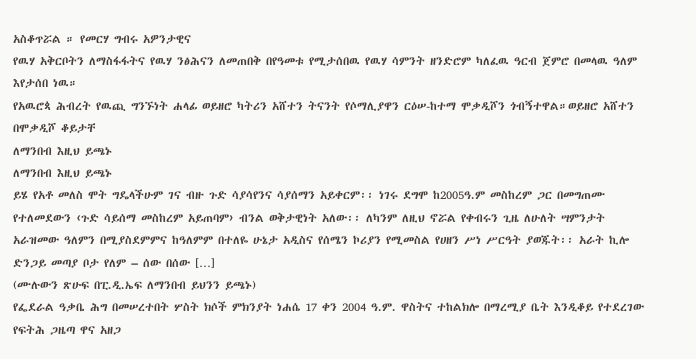አስቆጥሯል ። የመርሃ ግብሩ አዎንታዊና
የዉሃ አቅርቦትን ለማስፋፋትና የዉሃ ንፅሕናን ለመጠበቅ በየዓመቱ የሚታሰበዉ የዉሃ ሳምንት ዘንድሮም ካለፈዉ ዓርብ ጀምሮ በመላዉ ዓለም እየታሰበ ነዉ።
የአዉሮጳ ሕብረት የዉጪ ግንኙነት ሐላፊ ወይዘሮ ካትሪን አሸተን ትናንት የሶማሊያዋን ርዕሠ-ከተማ ሞቃዲሾን ጎብኝተዋል።ወይዘሮ አሸተን በሞቃዲሾ ቆይታቸ
ለማንበብ እዚህ ይጫኑ
ለማንበብ እዚህ ይጫኑ
ይሄ የአቶ መለስ ሞት ግዴላችሁም ገና ብዙ ጉድ ሳያሳየንና ሳያሰማን አይቀርም፡፡ ነገሩ ደግሞ ከ2005ዓ.ም መስከረም ጋር በመግጠሙ የተለመደውን ‹ጉድ ሳይሰማ መስከረም አይጠባም› ብንል ወቅታዊነት አለው፡፡ ለካንም ለዚህ ኖሯል የቀብሩን ጊዜ ለሁለት ሣምንታት አራዝመው ዓለምን በሚያስደምምና ከዓለምም በተለዬ ሁኔታ አዲስና የሰሜን ኮሪያን የሚመስል የሀዘን ሥነ ሥርዓት ያወጁት፡፡ አራት ኪሎ ድንጋይ መጣያ ቦታ የለም – ሰው በሰው […]
(ሙሉውን ጽሁፍ በፒ.ዲ.ኤፍ ለማንበብ ይህንን ይጫኑ)
የፌደራል ዓቃቤ ሕግ በመሠረተበት ሦስት ክሶች ምክንያት ነሐሴ 17 ቀን 2004 ዓ.ም. ዋስትና ተከልክሎ በማረሚያ ቤት እንዲቆይ የተደረገው የፍትሕ ጋዜጣ ዋና አዘጋ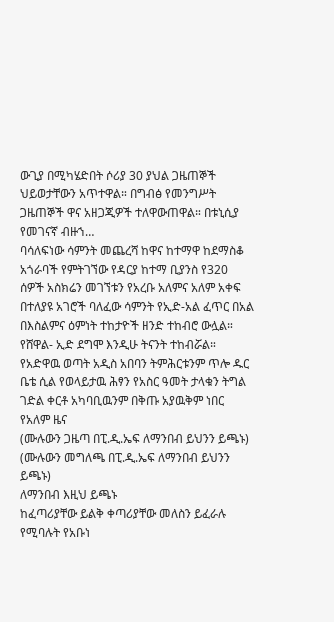ውጊያ በሚካሄድበት ሶሪያ 30 ያህል ጋዜጠኞች ህይወታቸውን አጥተዋል። በግብፅ የመንግሥት ጋዜጠኞች ዋና አዘጋጂዎች ተለዋውጠዋል። በቱኒሲያ የመገናኛ ብዙኀ…
ባሳለፍነው ሳምንት መጨረሻ ከዋና ከተማዋ ከደማስቆ አጎራባች የምትገኘው የዳርያ ከተማ ቢያንስ የ320 ሰዎች አስክሬን መገኘቱን የአረቡ አለምና አለም አቀፍ
በተለያዩ አገሮች ባለፈው ሳምንት የኢድ-አል ፈጥር በአል በእስልምና ዕምነት ተከታዮች ዘንድ ተከብሮ ውሏል። የሸዋል- ኢድ ደግሞ እንዲሁ ትናንት ተከብሯል።
የአድዋዉ ወጣት አዲስ አበባን ትምሕርቱንም ጥሎ ዱር ቤቴ ሲል የወላይታዉ ሕፃን የአስር ዓመት ታላቁን ትግል ገድል ቀርቶ አካባቢዉንም በቅጡ አያዉቅም ነበር
የአለም ዜና
(ሙሉውን ጋዜጣ በፒ.ዲ.ኤፍ ለማንበብ ይህንን ይጫኑ)
(ሙሉውን መግለጫ በፒ.ዲ.ኤፍ ለማንበብ ይህንን ይጫኑ)
ለማንበብ እዚህ ይጫኑ
ከፈጣሪያቸው ይልቅ ቀጣሪያቸው መለስን ይፈራሉ የሚባሉት የአቡነ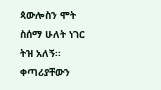ጳውሎስን ሞት ስሰማ ሁለት ነገር ትዝ አለኝ፡፡ ቀጣሪያቸውን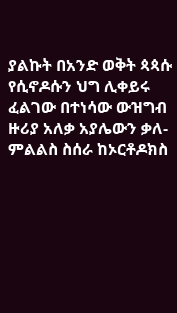ያልኩት በአንድ ወቅት ጳጳሱ የሲኖዶሱን ህግ ሊቀይሩ ፈልገው በተነሳው ውዝግብ ዙሪያ አለቃ አያሌውን ቃለ-ምልልስ ስሰራ ከኦርቶዶክስ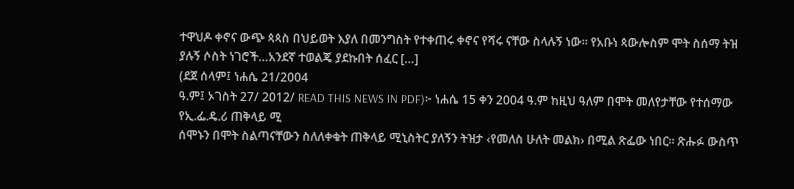ተዋህዶ ቀኖና ውጭ ጳጳስ በህይወት እያለ በመንግስት የተቀጠሩ ቀኖና የሻሩ ናቸው ስላሉኝ ነው፡፡ የአቡነ ጳውሎስም ሞት ስሰማ ትዝ ያሉኝ ሶስት ነገሮች…አንደኛ ተወልጄ ያደኩበት ሰፈር […]
(ደጀ ሰላም፤ ነሐሴ 21/2004
ዓ.ም፤ ኦገስት 27/ 2012/ READ THIS NEWS IN PDF)፦ ነሐሴ 15 ቀን 2004 ዓ.ም ከዚህ ዓለም በሞት መለየታቸው የተሰማው የኢ.ፌ.ዴ.ሪ ጠቅላይ ሚ
ሰሞኑን በሞት ስልጣናቸውን ስለለቀቁት ጠቅላይ ሚኒስትር ያለኝን ትዝታ ‹የመለስ ሁለት መልክ› በሚል ጽፌው ነበር፡፡ ጽሑፉ ውስጥ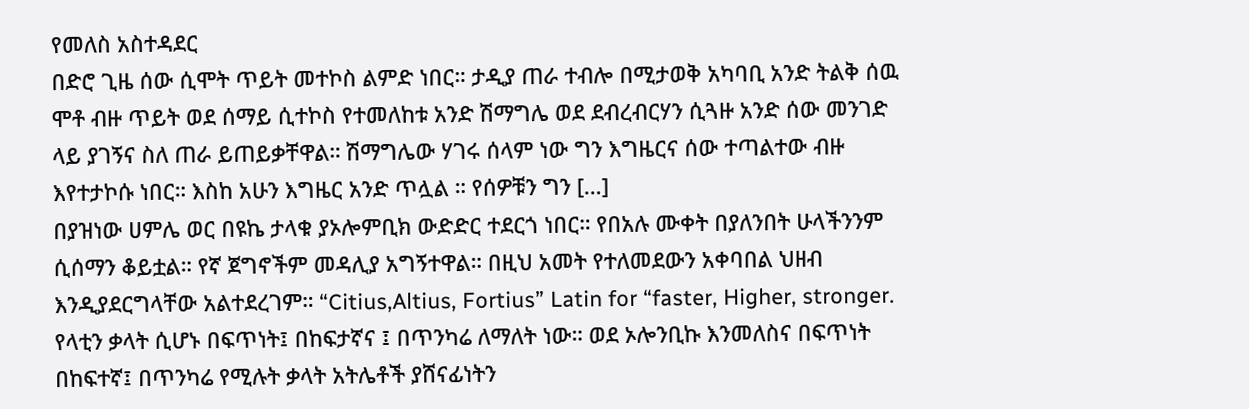የመለስ አስተዳደር
በድሮ ጊዜ ሰው ሲሞት ጥይት መተኮስ ልምድ ነበር። ታዲያ ጠራ ተብሎ በሚታወቅ አካባቢ አንድ ትልቅ ሰዉ ሞቶ ብዙ ጥይት ወደ ሰማይ ሲተኮስ የተመለከቱ አንድ ሽማግሌ ወደ ደብረብርሃን ሲጓዙ አንድ ሰው መንገድ ላይ ያገኝና ስለ ጠራ ይጠይቃቸዋል። ሽማግሌው ሃገሩ ሰላም ነው ግን እግዜርና ሰው ተጣልተው ብዙ እየተታኮሱ ነበር። እስከ አሁን እግዜር አንድ ጥሏል ። የሰዎቹን ግን […]
በያዝነው ሀምሌ ወር በዩኬ ታላቁ ያኦሎምቢክ ውድድር ተደርጎ ነበር። የበአሉ ሙቀት በያለንበት ሁላችንንም ሲሰማን ቆይቷል። የኛ ጀግኖችም መዳሊያ አግኝተዋል። በዚህ አመት የተለመደውን አቀባበል ህዘብ እንዲያደርግላቸው አልተደረገም። “Citius,Altius, Fortius” Latin for “faster, Higher, stronger. የላቲን ቃላት ሲሆኑ በፍጥነት፤ በከፍታኛና ፤ በጥንካሬ ለማለት ነው። ወደ ኦሎንቢኩ እንመለስና በፍጥነት በከፍተኛ፤ በጥንካሬ የሚሉት ቃላት አትሌቶች ያሸናፊነትን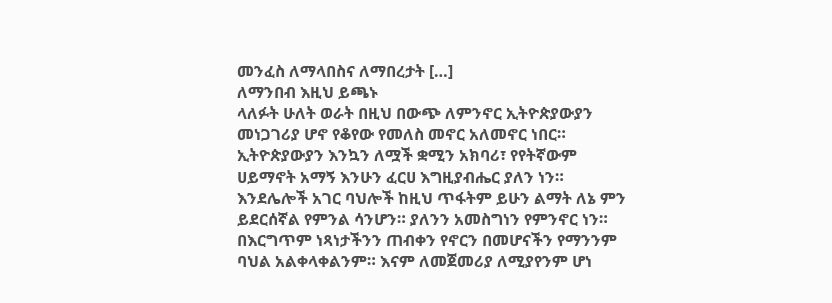መንፈስ ለማላበስና ለማበረታት […]
ለማንበብ እዚህ ይጫኑ
ላለፉት ሁለት ወራት በዚህ በውጭ ለምንኖር ኢትዮጵያውያን መነጋገሪያ ሆኖ የቆየው የመለስ መኖር አለመኖር ነበር። ኢትዮጵያውያን እንኳን ለሟች ቋሚን አክባሪ፣ የየትኛውም ሀይማኖት አማኝ እንሁን ፈርሀ እግዚያብሔር ያለን ነን። እንደሌሎች አገር ባህሎች ከዚህ ጥፋትም ይሁን ልማት ለኔ ምን ይደርሰኛል የምንል ሳንሆን። ያለንን አመስግነን የምንኖር ነን። በእርግጥም ነጻነታችንን ጠብቀን የኖርን በመሆናችን የማንንም ባህል አልቀላቀልንም። እናም ለመጀመሪያ ለሚያየንም ሆነ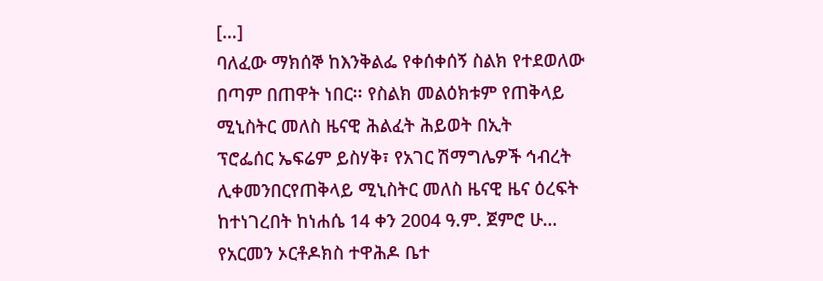[…]
ባለፈው ማክሰኞ ከእንቅልፌ የቀሰቀሰኝ ስልክ የተደወለው በጣም በጠዋት ነበር፡፡ የስልክ መልዕክቱም የጠቅላይ ሚኒስትር መለስ ዜናዊ ሕልፈት ሕይወት በኢት
ፕሮፌሰር ኤፍሬም ይስሃቅ፣ የአገር ሽማግሌዎች ኅብረት ሊቀመንበርየጠቅላይ ሚኒስትር መለስ ዜናዊ ዜና ዕረፍት ከተነገረበት ከነሐሴ 14 ቀን 2004 ዓ.ም. ጀምሮ ሁ…
የአርመን ኦርቶዶክስ ተዋሕዶ ቤተ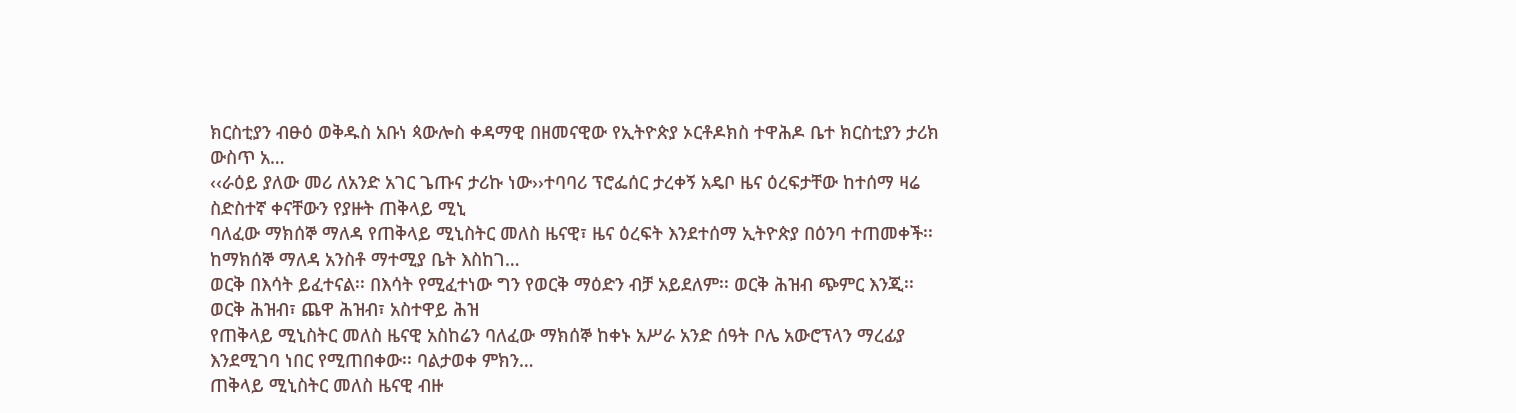ክርስቲያን ብፁዕ ወቅዱስ አቡነ ጳውሎስ ቀዳማዊ በዘመናዊው የኢትዮጵያ ኦርቶዶክስ ተዋሕዶ ቤተ ክርስቲያን ታሪክ ውስጥ አ…
‹‹ራዕይ ያለው መሪ ለአንድ አገር ጌጡና ታሪኩ ነው››ተባባሪ ፕሮፌሰር ታረቀኝ አዴቦ ዜና ዕረፍታቸው ከተሰማ ዛሬ ስድስተኛ ቀናቸውን የያዙት ጠቅላይ ሚኒ
ባለፈው ማክሰኞ ማለዳ የጠቅላይ ሚኒስትር መለስ ዜናዊ፣ ዜና ዕረፍት እንደተሰማ ኢትዮጵያ በዕንባ ተጠመቀች፡፡ ከማክሰኞ ማለዳ አንስቶ ማተሚያ ቤት እስከገ…
ወርቅ በእሳት ይፈተናል፡፡ በእሳት የሚፈተነው ግን የወርቅ ማዕድን ብቻ አይደለም፡፡ ወርቅ ሕዝብ ጭምር እንጂ፡፡ ወርቅ ሕዝብ፣ ጨዋ ሕዝብ፣ አስተዋይ ሕዝ
የጠቅላይ ሚኒስትር መለስ ዜናዊ አስከሬን ባለፈው ማክሰኞ ከቀኑ አሥራ አንድ ሰዓት ቦሌ አውሮፕላን ማረፊያ እንደሚገባ ነበር የሚጠበቀው፡፡ ባልታወቀ ምክን…
ጠቅላይ ሚኒስትር መለስ ዜናዊ ብዙ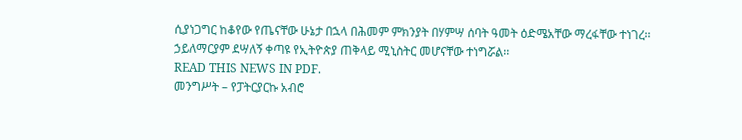ሲያነጋግር ከቆየው የጤናቸው ሁኔታ በኋላ በሕመም ምክንያት በሃምሣ ሰባት ዓመት ዕድሜአቸው ማረፋቸው ተነገረ፡፡
ኃይለማርያም ደሣለኝ ቀጣዩ የኢትዮጵያ ጠቅላይ ሚኒስትር መሆናቸው ተነግሯል፡፡
READ THIS NEWS IN PDF.
መንግሥት – የፓትርያርኩ አብሮ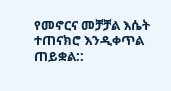የመኖርና መቻቻል እሴት ተጠናክሮ እንዲቀጥል ጠይቋል::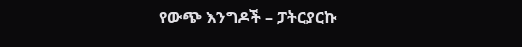የውጭ እንግዶች – ፓትርያርኩ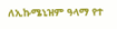ለኢኩሜኒዝም ዓላማ የተ